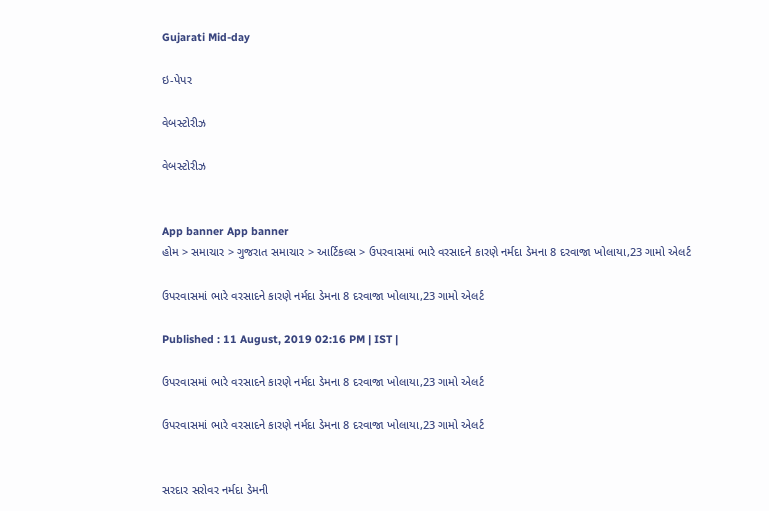Gujarati Mid-day

ઇ-પેપર

વેબસ્ટોરીઝ

વેબસ્ટોરીઝ


App banner App banner
હોમ > સમાચાર > ગુજરાત સમાચાર > આર્ટિકલ્સ > ઉપરવાસમાં ભારે વરસાદને કારણે નર્મદા ડેમના 8 દરવાજા ખોલાયા,23 ગામો એલર્ટ

ઉપરવાસમાં ભારે વરસાદને કારણે નર્મદા ડેમના 8 દરવાજા ખોલાયા,23 ગામો એલર્ટ

Published : 11 August, 2019 02:16 PM | IST |

ઉપરવાસમાં ભારે વરસાદને કારણે નર્મદા ડેમના 8 દરવાજા ખોલાયા,23 ગામો એલર્ટ

ઉપરવાસમાં ભારે વરસાદને કારણે નર્મદા ડેમના 8 દરવાજા ખોલાયા,23 ગામો એલર્ટ


સરદાર સરોવર નર્મદા ડેમની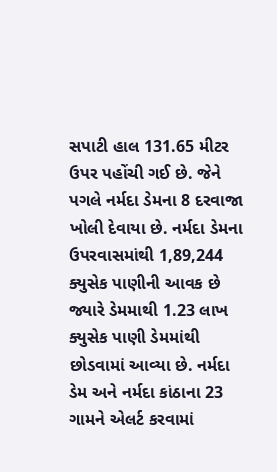સપાટી હાલ 131.65 મીટર ઉપર પહોંચી ગઈ છે. જેને પગલે નર્મદા ડેમના 8 દરવાજા ખોલી દેવાયા છે. નર્મદા ડેમના ઉપરવાસમાંથી 1,89,244 ક્યુસેક પાણીની આવક છે જ્યારે ડેમમાથી 1.23 લાખ ક્યુસેક પાણી ડેમમાંથી છોડવામાં આવ્યા છે. નર્મદા ડેમ અને નર્મદા કાંઠાના 23 ગામને એલર્ટ કરવામાં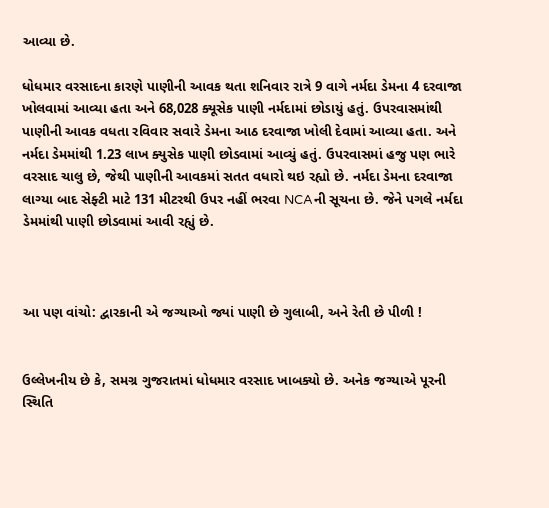આવ્યા છે.

ધોધમાર વરસાદના કારણે પાણીની આવક થતા શનિવાર રાત્રે 9 વાગે નર્મદા ડેમના 4 દરવાજા ખોલવામાં આવ્યા હતા અને 68,028 ક્યૂસેક પાણી નર્મદામાં છોડાયું હતું. ઉપરવાસમાંથી પાણીની આવક વધતા રવિવાર સવારે ડેમના આઠ દરવાજા ખોલી દેવામાં આવ્યા હતા. અને નર્મદા ડેમમાંથી 1.23 લાખ ક્યુસેક પાણી છોડવામાં આવ્યું હતું. ઉપરવાસમાં હજુ પણ ભારે વરસાદ ચાલુ છે, જેથી પાણીની આવકમાં સતત વધારો થઇ રહ્યો છે. નર્મદા ડેમના દરવાજા લાગ્યા બાદ સેફ્ટી માટે 131 મીટરથી ઉપર નહીં ભરવા NCAની સૂચના છે. જેને પગલે નર્મદા ડેમમાંથી પાણી છોડવામાં આવી રહ્યું છે.



આ પણ વાંચો: દ્વારકાની એ જગ્યાઓ જ્યાં પાણી છે ગુલાબી, અને રેતી છે પીળી !


ઉલ્લેખનીય છે કે, સમગ્ર ગુજરાતમાં ધોધમાર વરસાદ ખાબક્યો છે. અનેક જગ્યાએ પૂરની સ્થિતિ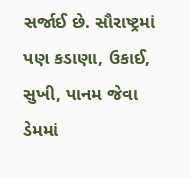સર્જાઈ છે. સૌરાષ્ટ્રમાં પણ કડાણા, ઉકાઈ, સુખી, પાનમ જેવા ડેમમાં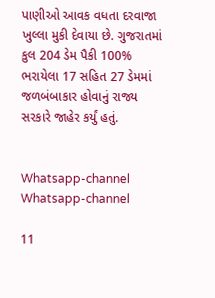પાણીઓ આવક વધતા દરવાજા ખુલ્લા મુકી દેવાયા છે. ગુજરાતમાં કુલ 204 ડેમ પૈકી 100% ભરાયેલા 17 સહિત 27 ડેમમાં જળબંબાકાર હોવાનું રાજ્ય સરકારે જાહેર કર્યું હતું.


Whatsapp-channel Whatsapp-channel

11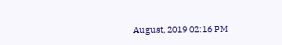August, 2019 02:16 PM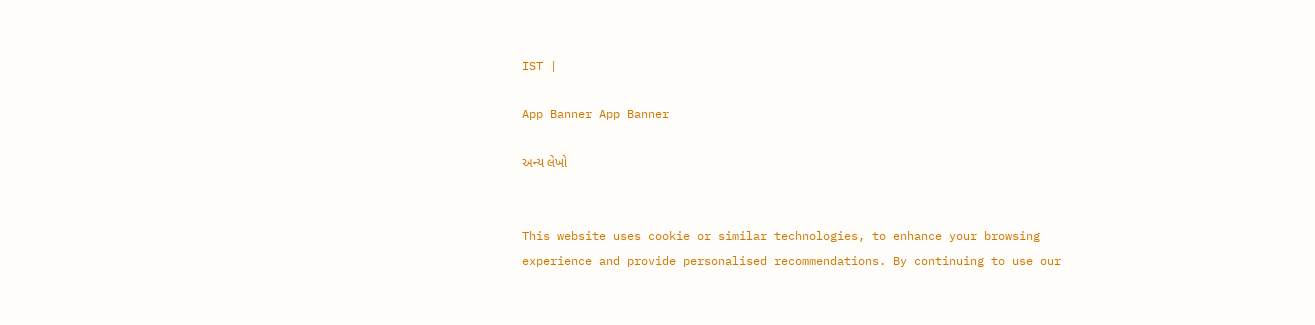IST |

App Banner App Banner

અન્ય લેખો


This website uses cookie or similar technologies, to enhance your browsing experience and provide personalised recommendations. By continuing to use our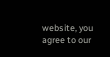website, you agree to our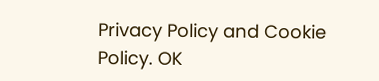Privacy Policy and Cookie Policy. OK